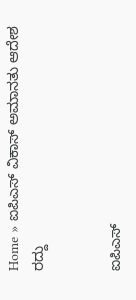Home » ಐಪಿಎಸ್‌ ವಿಕಾಸ್‌ ಅಮಾನತು ಆದೇಶ ರದ್ದು


ಐಪಿಎಸ್‌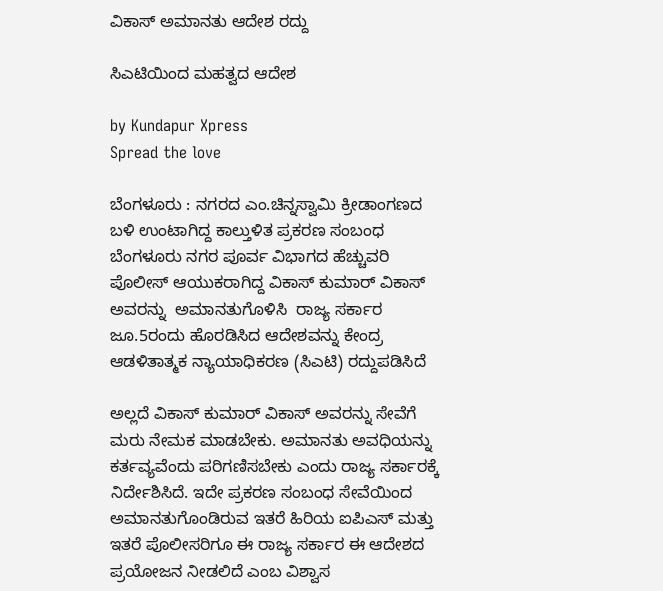ವಿಕಾಸ್‌ ಅಮಾನತು ಆದೇಶ ರದ್ದು

ಸಿಎಟಿಯಿಂದ ಮಹತ್ವದ ಆದೇಶ

by Kundapur Xpress
Spread the love

ಬೆಂಗಳೂರು : ನಗರದ ಎಂ.ಚಿನ್ನಸ್ವಾಮಿ ಕ್ರೀಡಾಂಗಣದ ಬಳಿ ಉಂಟಾಗಿದ್ದ ಕಾಲ್ತುಳಿತ ಪ್ರಕರಣ ಸಂಬಂಧ ಬೆಂಗಳೂರು ನಗರ ಪೂರ್ವ ವಿಭಾಗದ ಹೆಚ್ಚುವರಿ ಪೊಲೀಸ್ ಆಯುಕರಾಗಿದ್ದ ವಿಕಾಸ್ ಕುಮಾರ್‌‌ ವಿಕಾಸ್ ಅವರನ್ನು  ಅಮಾನತುಗೊಳಿಸಿ  ರಾಜ್ಯ ಸರ್ಕಾರ ಜೂ.5ರಂದು ಹೊರಡಿಸಿದ ಆದೇಶವನ್ನು ಕೇಂದ್ರ ಆಡಳಿತಾತ್ಮಕ ನ್ಯಾಯಾಧಿಕರಣ (ಸಿಎಟಿ) ರದ್ದುಪಡಿಸಿದೆ

ಅಲ್ಲದೆ ವಿಕಾಸ್ ಕುಮಾರ್‌ ವಿಕಾಸ್ ಅವರನ್ನು ಸೇವೆಗೆ ಮರು ನೇಮಕ ಮಾಡಬೇಕು. ಅಮಾನತು ಅವಧಿಯನ್ನು ಕರ್ತವ್ಯವೆಂದು ಪರಿಗಣಿಸಬೇಕು ಎಂದು ರಾಜ್ಯ ಸರ್ಕಾರಕ್ಕೆ ನಿರ್ದೇಶಿಸಿದೆ. ಇದೇ ಪ್ರಕರಣ ಸಂಬಂಧ ಸೇವೆಯಿಂದ ಅಮಾನತುಗೊಂಡಿರುವ ಇತರೆ ಹಿರಿಯ ಐಪಿಎಸ್ ಮತ್ತು ಇತರೆ ಪೊಲೀಸರಿಗೂ ಈ ರಾಜ್ಯ ಸರ್ಕಾರ ಈ ಆದೇಶದ ಪ್ರಯೋಜನ ನೀಡಲಿದೆ ಎಂಬ ವಿಶ್ವಾಸ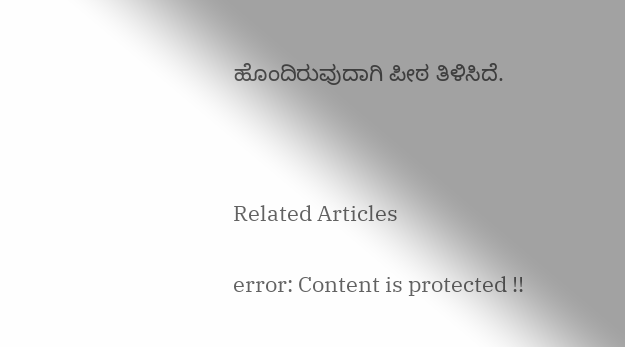ಹೊಂದಿರುವುದಾಗಿ ಪೀಠ ತಿಳಿಸಿದೆ.



Related Articles

error: Content is protected !!